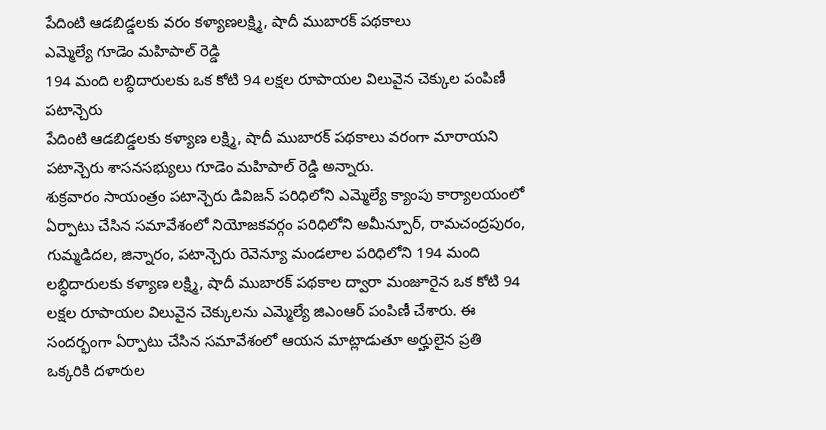పేదింటి ఆడబిడ్డలకు వరం కళ్యాణలక్ష్మి, షాదీ ముబారక్ పథకాలు
ఎమ్మెల్యే గూడెం మహిపాల్ రెడ్డి
194 మంది లబ్ధిదారులకు ఒక కోటి 94 లక్షల రూపాయల విలువైన చెక్కుల పంపిణీ
పటాన్చెరు
పేదింటి ఆడబిడ్డలకు కళ్యాణ లక్ష్మి, షాదీ ముబారక్ పథకాలు వరంగా మారాయని పటాన్చెరు శాసనసభ్యులు గూడెం మహిపాల్ రెడ్డి అన్నారు.
శుక్రవారం సాయంత్రం పటాన్చెరు డివిజన్ పరిధిలోని ఎమ్మెల్యే క్యాంపు కార్యాలయంలో ఏర్పాటు చేసిన సమావేశంలో నియోజకవర్గం పరిధిలోని అమీన్పూర్, రామచంద్రపురం, గుమ్మడిదల, జిన్నారం, పటాన్చెరు రెవెన్యూ మండలాల పరిధిలోని 194 మంది లబ్ధిదారులకు కళ్యాణ లక్ష్మి, షాదీ ముబారక్ పథకాల ద్వారా మంజూరైన ఒక కోటి 94 లక్షల రూపాయల విలువైన చెక్కులను ఎమ్మెల్యే జిఎంఆర్ పంపిణీ చేశారు. ఈ సందర్భంగా ఏర్పాటు చేసిన సమావేశంలో ఆయన మాట్లాడుతూ అర్హులైన ప్రతి ఒక్కరికి దళారుల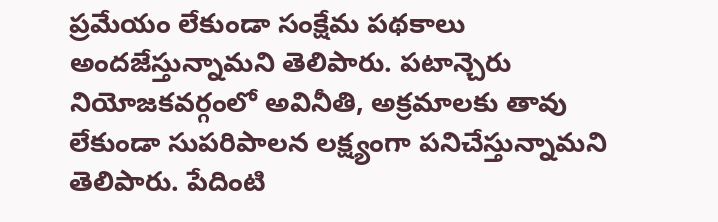ప్రమేయం లేకుండా సంక్షేమ పథకాలు అందజేస్తున్నామని తెలిపారు. పటాన్చెరు నియోజకవర్గంలో అవినీతి, అక్రమాలకు తావు లేకుండా సుపరిపాలన లక్ష్యంగా పనిచేస్తున్నామని తెలిపారు. పేదింటి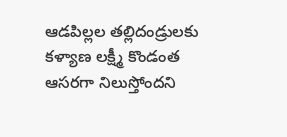ఆడపిల్లల తల్లిదండ్రులకు కళ్యాణ లక్ష్మీ కొండంత ఆసరగా నిలుస్తోందని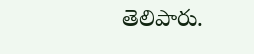తెలిపారు.